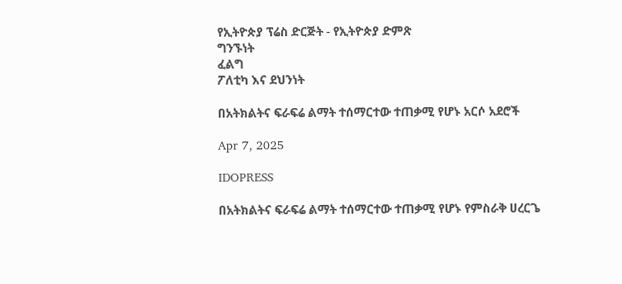የኢትዮጵያ ፕሬስ ድርጅት - የኢትዮጵያ ድምጽ
ግንኙነት
ፈልግ
ፖለቲካ እና ደህንነት

በአትክልትና ፍራፍሬ ልማት ተሰማርተው ተጠቃሚ የሆኑ አርሶ አደሮች

Apr 7, 2025

IDOPRESS

በአትክልትና ፍራፍሬ ልማት ተሰማርተው ተጠቃሚ የሆኑ የምስራቅ ሀረርጌ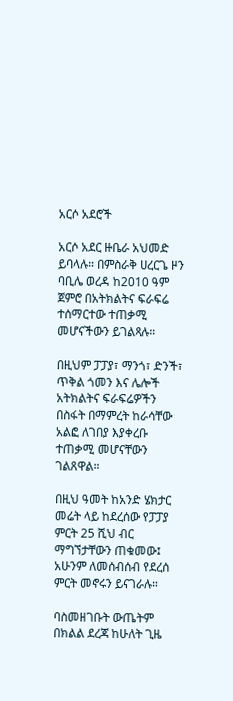አርሶ አደሮች

አርሶ አደር ዙቤራ አህመድ ይባላሉ። በምስራቅ ሀረርጌ ዞን ባቢሌ ወረዳ ከ2010 ዓም ጀምሮ በአትክልትና ፍራፍሬ ተሰማርተው ተጠቃሚ መሆናችውን ይገልጻሉ።

በዚህም ፓፓያ፣ ማንጎ፣ ድንች፣ ጥቅል ጎመን እና ሌሎች አትክልትና ፍራፍሬዎችን በስፋት በማምረት ከራሳቸው አልፎ ለገበያ እያቀረቡ ተጠቃሚ መሆናቸውን ገልጸዋል።

በዚህ ዓመት ከአንድ ሄክታር መሬት ላይ ከደረሰው የፓፓያ ምርት 25 ሺህ ብር ማግኘታቸውን ጠቁመው፤ አሁንም ለመሰብሰብ የደረሰ ምርት መኖሩን ይናገራሉ።

ባስመዘገቡት ውጤትም በክልል ደረጃ ከሁለት ጊዜ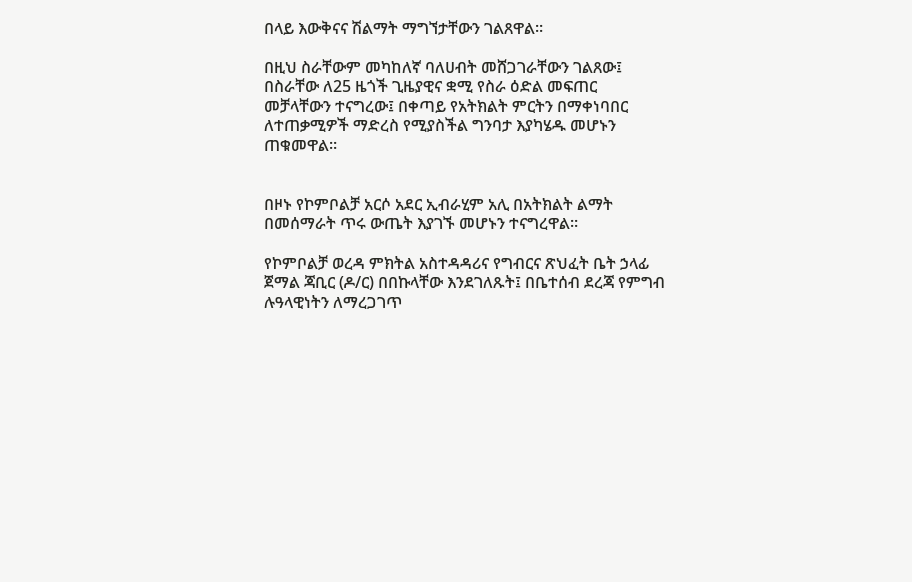በላይ እውቅናና ሽልማት ማግኘታቸውን ገልጸዋል።

በዚህ ስራቸውም መካከለኛ ባለሀብት መሸጋገራቸውን ገልጸው፤ በስራቸው ለ25 ዜጎች ጊዜያዊና ቋሚ የስራ ዕድል መፍጠር መቻላቸውን ተናግረው፤ በቀጣይ የአትክልት ምርትን በማቀነባበር ለተጠቃሚዎች ማድረስ የሚያስችል ግንባታ እያካሄዱ መሆኑን ጠቁመዋል።


በዞኑ የኮምቦልቻ አርሶ አደር ኢብራሂም አሊ በአትክልት ልማት በመሰማራት ጥሩ ውጤት እያገኙ መሆኑን ተናግረዋል።

የኮምቦልቻ ወረዳ ምክትል አስተዳዳሪና የግብርና ጽህፈት ቤት ኃላፊ ጀማል ጃቢር (ዶ/ር) በበኩላቸው እንደገለጹት፤ በቤተሰብ ደረጃ የምግብ ሉዓላዊነትን ለማረጋገጥ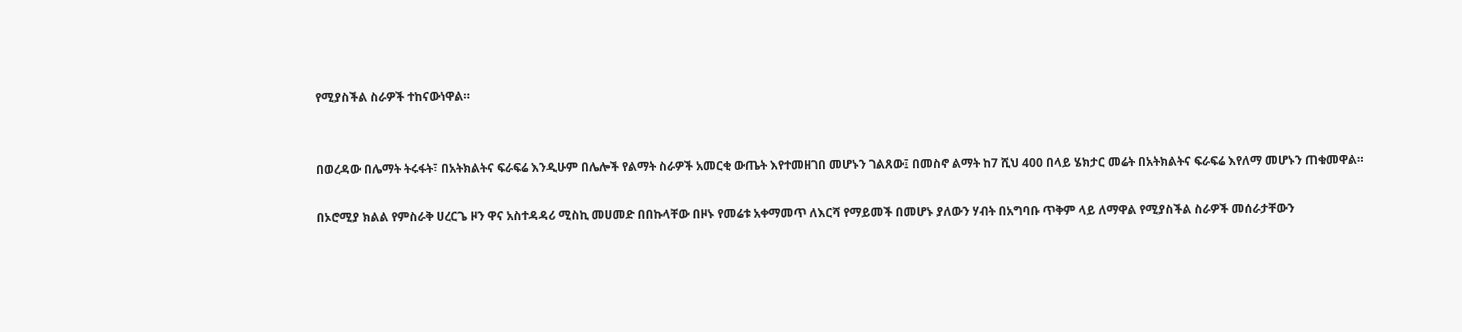የሚያስችል ስራዎች ተከናውነዋል።


በወረዳው በሌማት ትሩፋት፣ በአትክልትና ፍራፍሬ እንዲሁም በሌሎች የልማት ስራዎች አመርቂ ውጤት እየተመዘገበ መሆኑን ገልጸው፤ በመስኖ ልማት ከ7 ሺህ 400 በላይ ሄክታር መሬት በአትክልትና ፍራፍሬ እየለማ መሆኑን ጠቁመዋል።

በኦሮሚያ ክልል የምስራቅ ሀረርጌ ዞን ዋና አስተዳዳሪ ሚስኪ መሀመድ በበኩላቸው በዞኑ የመሬቱ አቀማመጥ ለእርሻ የማይመች በመሆኑ ያለውን ሃብት በአግባቡ ጥቅም ላይ ለማዋል የሚያስችል ስራዎች መሰራታቸውን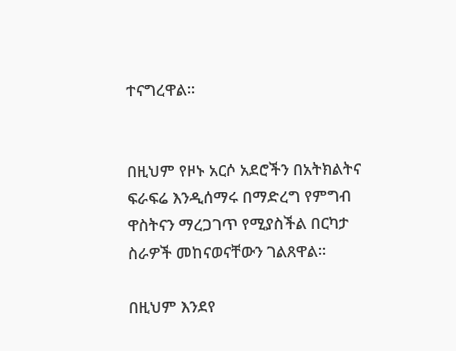ተናግረዋል።


በዚህም የዞኑ አርሶ አደሮችን በአትክልትና ፍራፍሬ እንዲሰማሩ በማድረግ የምግብ ዋስትናን ማረጋገጥ የሚያስችል በርካታ ስራዎች መከናወናቸውን ገልጸዋል።

በዚህም እንደየ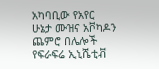አካባቢው የአየር ሁኔታ ሙዝና አቮካዶን ጨምሮ በሌሎች የፍራፍሬ ኢኒሼቲቭ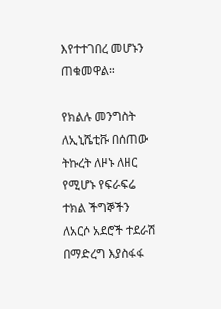እየተተገበረ መሆኑን ጠቁመዋል።

የክልሉ መንግስት ለኢኒሼቲቩ በሰጠው ትኩረት ለዞኑ ለዘር የሚሆኑ የፍራፍሬ ተክል ችግኞችን ለአርሶ አደሮች ተደራሽ በማድረግ እያስፋፋ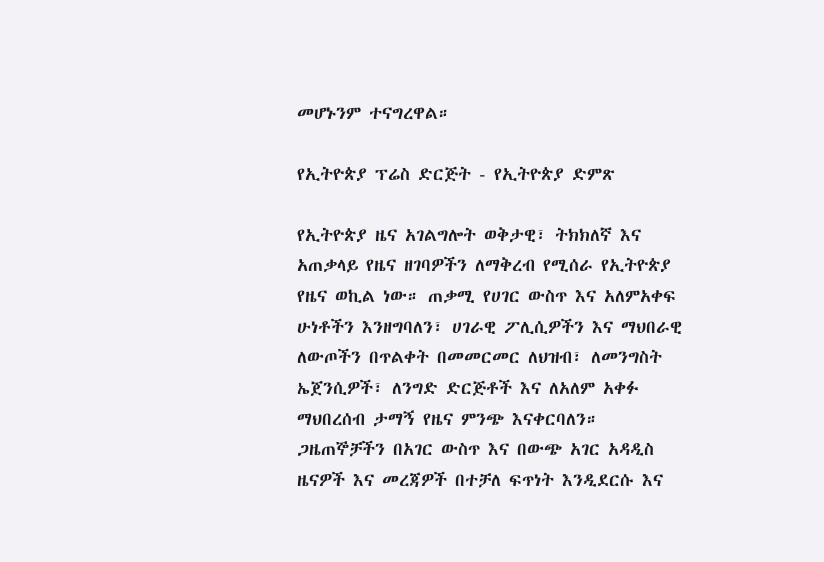መሆኑንም ተናግረዋል።

የኢትዮጵያ ፕሬስ ድርጅት - የኢትዮጵያ ድምጽ

የኢትዮጵያ ዜና አገልግሎት ወቅታዊ፣ ትክክለኛ እና አጠቃላይ የዜና ዘገባዎችን ለማቅረብ የሚሰራ የኢትዮጵያ የዜና ወኪል ነው። ጠቃሚ የሀገር ውስጥ እና አለምአቀፍ ሁነቶችን እንዘግባለን፣ ሀገራዊ ፖሊሲዎችን እና ማህበራዊ ለውጦችን በጥልቀት በመመርመር ለህዝብ፣ ለመንግስት ኤጀንሲዎች፣ ለንግድ ድርጅቶች እና ለአለም አቀፉ ማህበረሰብ ታማኝ የዜና ምንጭ እናቀርባለን። ጋዜጠኞቻችን በአገር ውስጥ እና በውጭ አገር አዳዲስ ዜናዎች እና መረጃዎች በተቻለ ፍጥነት እንዲደርሱ እና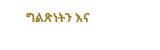ግልጽነትን እና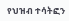የህዝብ ተሳትፎን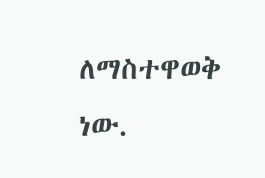ለማስተዋወቅ ነው.